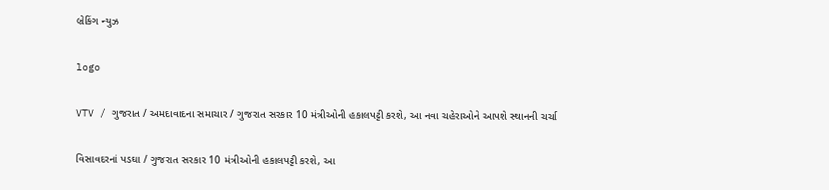બ્રેકિંગ ન્યુઝ

logo

VTV / ગુજરાત / અમદાવાદના સમાચાર / ગુજરાત સરકાર 10 મંત્રીઓની હકાલપટ્ટી કરશે, આ નવા ચહેરાઓને આપશે સ્થાનની ચર્ચા

વિસાવદરનાં પડઘા / ગુજરાત સરકાર 10 મંત્રીઓની હકાલપટ્ટી કરશે, આ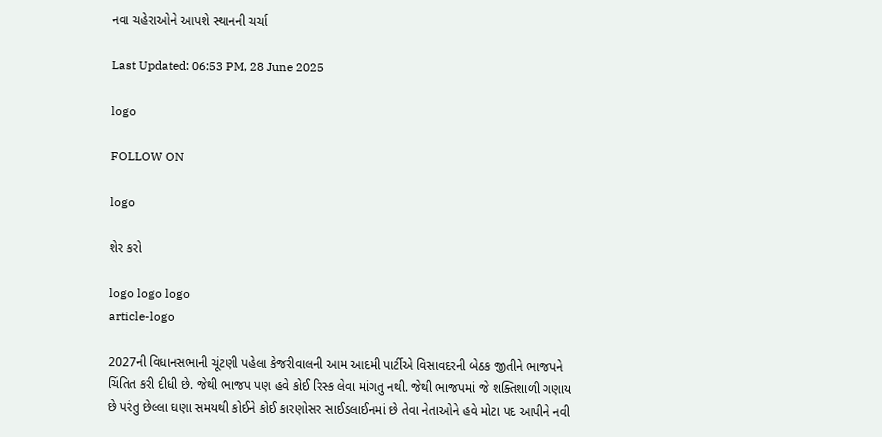નવા ચહેરાઓને આપશે સ્થાનની ચર્ચા

Last Updated: 06:53 PM, 28 June 2025

logo

FOLLOW ON

logo

શેર કરો

logo logo logo
article-logo

2027ની વિધાનસભાની ચૂંટણી પહેલા કેજરીવાલની આમ આદમી પાર્ટીએ વિસાવદરની બેઠક જીતીને ભાજપને ચિંતિત કરી દીધી છે. જેથી ભાજપ પણ હવે કોઈ રિસ્ક લેવા માંગતુ નથી. જેથી ભાજપમાં જે શક્તિશાળી ગણાય છે પરંતુ છેલ્લા ઘણા સમયથી કોઈને કોઈ કારણોસર સાઈડલાઈનમાં છે તેવા નેતાઓને હવે મોટા પદ આપીને નવી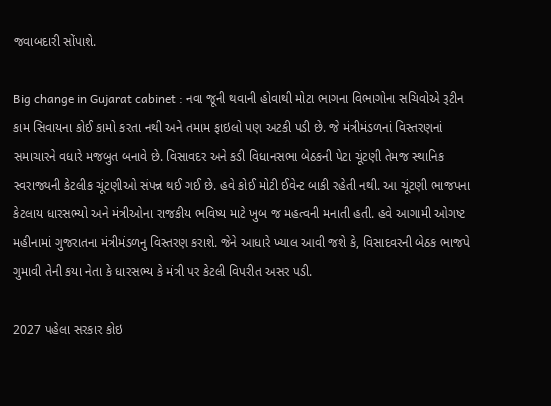જવાબદારી સોંપાશે.

Big change in Gujarat cabinet : નવા જૂની થવાની હોવાથી મોટા ભાગના વિભાગોના સચિવોએ રૂટીન કામ સિવાયના કોઈ કામો કરતા નથી અને તમામ ફાઇલો પણ અટકી પડી છે. જે મંત્રીમંડળનાં વિસ્તરણનાં સમાચારને વધારે મજબુત બનાવે છે. વિસાવદર અને કડી વિધાનસભા બેઠકની પેટા ચૂંટણી તેમજ સ્થાનિક સ્વરાજ્યની કેટલીક ચૂંટણીઓ સંપન્ન થઈ ગઈ છે. હવે કોઈ મોટી ઈવેન્ટ બાકી રહેતી નથી. આ ચૂંટણી ભાજપના કેટલાય ધારસભ્યો અને મંત્રીઓના રાજકીય ભવિષ્ય માટે ખુબ જ મહત્વની મનાતી હતી. હવે આગામી ઓગષ્ટ મહીનામાં ગુજરાતના મંત્રીમંડળનુ વિસ્તરણ કરાશે. જેને આધારે ખ્યાલ આવી જશે કે, વિસાદવરની બેઠક ભાજપે ગુમાવી તેની કયા નેતા કે ધારસભ્ય કે મંત્રી પર કેટલી વિપરીત અસર પડી.

2027 પહેલા સરકાર કોઇ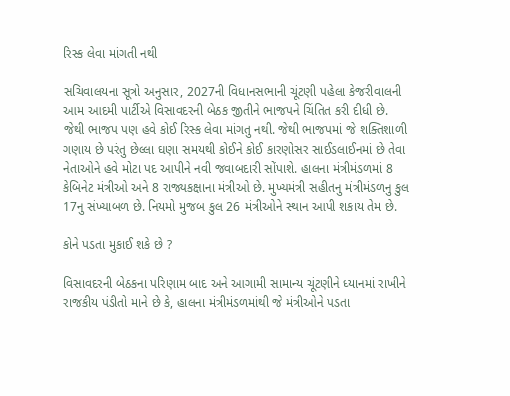રિસ્ક લેવા માંગતી નથી

સચિવાલયના સૂત્રો અનુસાર, 2027ની વિધાનસભાની ચૂંટણી પહેલા કેજરીવાલની આમ આદમી પાર્ટીએ વિસાવદરની બેઠક જીતીને ભાજપને ચિંતિત કરી દીધી છે. જેથી ભાજપ પણ હવે કોઈ રિસ્ક લેવા માંગતુ નથી. જેથી ભાજપમાં જે શક્તિશાળી ગણાય છે પરંતુ છેલ્લા ઘણા સમયથી કોઈને કોઈ કારણોસર સાઈડલાઈનમાં છે તેવા નેતાઓને હવે મોટા પદ આપીને નવી જવાબદારી સોંપાશે. હાલના મંત્રીમંડળમાં 8 કેબિનેટ મંત્રીઓ અને 8 રાજ્યકક્ષાના મંત્રીઓ છે. મુખ્યમંત્રી સહીતનુ મંત્રીમંડળનુ કુલ 17નુ સંખ્યાબળ છે. નિયમો મુજબ કુલ 26 મંત્રીઓને સ્થાન આપી શકાય તેમ છે.

કોને પડતા મુકાઈ શકે છે ?

વિસાવદરની બેઠકના પરિણામ બાદ અને આગામી સામાન્ય ચૂંટણીને ધ્યાનમાં રાખીને રાજકીય પંડીતો માને છે કે, હાલના મંત્રીમંડળમાંથી જે મંત્રીઓને પડતા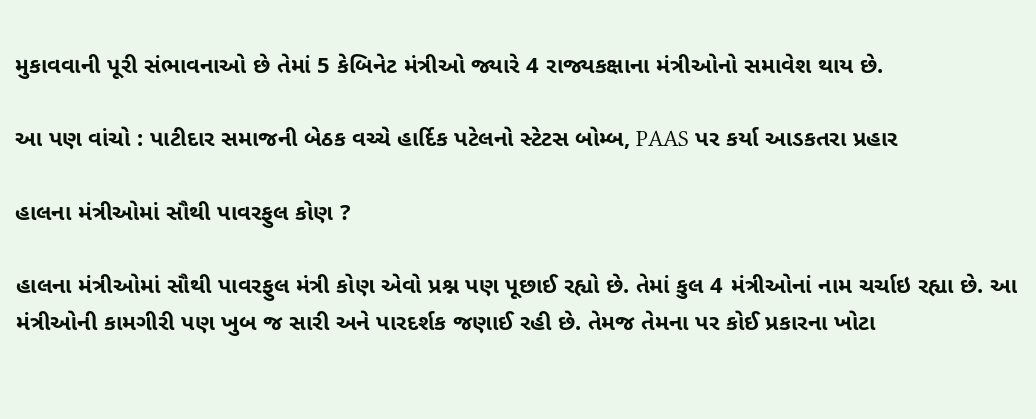મુકાવવાની પૂરી સંભાવનાઓ છે તેમાં 5 કેબિનેટ મંત્રીઓ જ્યારે 4 રાજ્યકક્ષાના મંત્રીઓનો સમાવેશ થાય છે.

આ પણ વાંચો : પાટીદાર સમાજની બેઠક વચ્ચે હાર્દિક પટેલનો સ્ટેટસ બોમ્બ, PAAS પર કર્યા આડકતરા પ્રહાર

હાલના મંત્રીઓમાં સૌથી પાવરફુલ કોણ ?

હાલના મંત્રીઓમાં સૌથી પાવરફુલ મંત્રી કોણ એવો પ્રશ્ન પણ પૂછાઈ રહ્યો છે. તેમાં કુલ 4 મંત્રીઓનાં નામ ચર્ચાઇ રહ્યા છે. આ મંત્રીઓની કામગીરી પણ ખુબ જ સારી અને પારદર્શક જણાઈ રહી છે. તેમજ તેમના પર કોઈ પ્રકારના ખોટા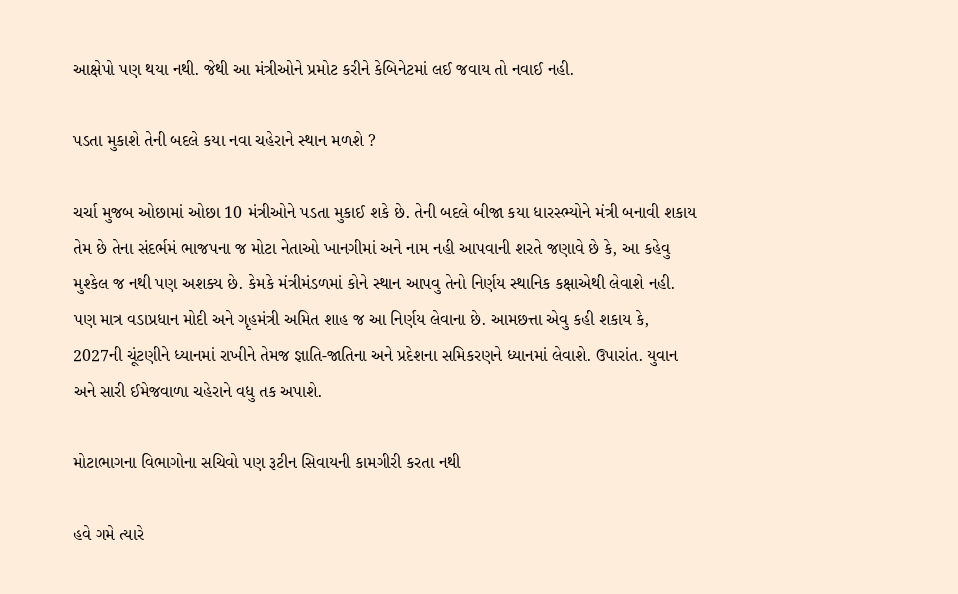આક્ષેપો પણ થયા નથી. જેથી આ મંત્રીઓને પ્રમોટ કરીને કેબિનેટમાં લઈ જવાય તો નવાઈ નહી.

પડતા મુકાશે તેની બદલે કયા નવા ચહેરાને સ્થાન મળશે ?

ચર્ચા મુજબ ઓછામાં ઓછા 10 મંત્રીઓને પડતા મુકાઈ શકે છે. તેની બદલે બીજા કયા ધારસ્ભ્યોને મંત્રી બનાવી શકાય તેમ છે તેના સંદર્ભમં ભાજપના જ મોટા નેતાઓ ખાનગીમાં અને નામ નહી આપવાની શરતે જણાવે છે કે, આ કહેવુ મુશ્કેલ જ નથી પણ અશક્ય છે. કેમકે મંત્રીમંડળમાં કોને સ્થાન આપવુ તેનો નિર્ણય સ્થાનિક કક્ષાએથી લેવાશે નહી. પણ માત્ર વડાપ્રધાન મોદી અને ગૃહમંત્રી અમિત શાહ જ આ નિર્ણય લેવાના છે. આમછત્તા એવુ કહી શકાય કે, 2027ની ચૂંટણીને ધ્યાનમાં રાખીને તેમજ જ્ઞાતિ-જાતિના અને પ્રદેશના સમિકરણને ધ્યાનમાં લેવાશે. ઉપારાંત. યુવાન અને સારી ઈમેજવાળા ચહેરાને વધુ તક અપાશે.

મોટાભાગના વિભાગોના સચિવો પણ રૂટીન સિવાયની કામગીરી કરતા નથી

હવે ગમે ત્યારે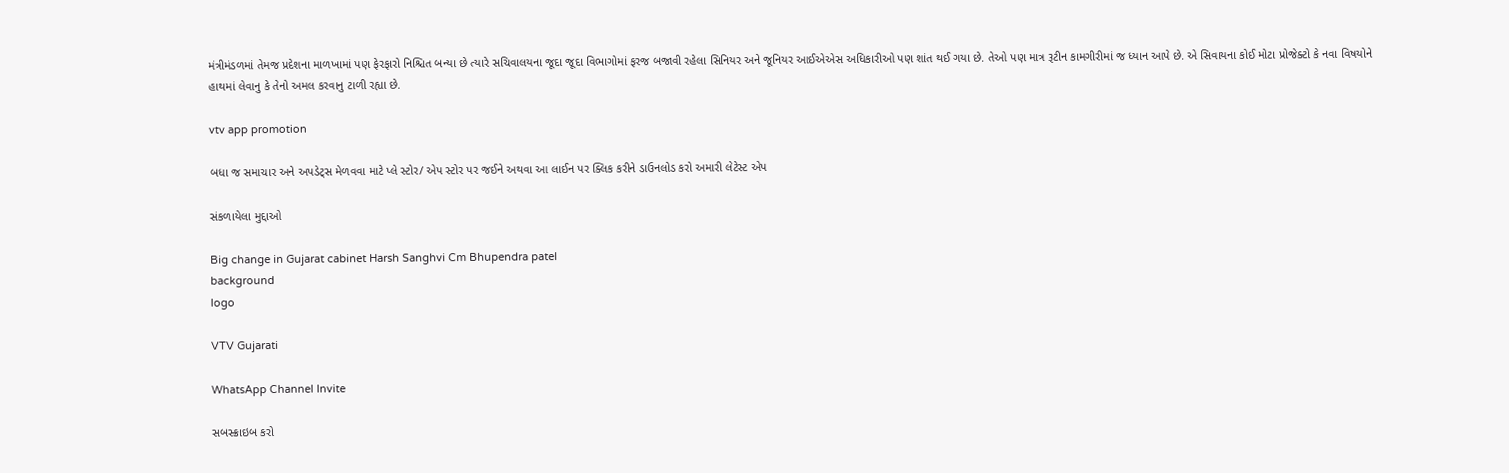મંત્રીમંડળમાં તેમજ પ્રદેશના માળખામાં પણ ફેરફારો નિશ્ચિત બન્યા છે ત્યારે સચિવાલયના જૂદા જૂદા વિભાગોમાં ફરજ બજાવી રહેલા સિનિયર અને જૂનિયર આઈએએસ અધિકારીઓ પણ શાંત થઈ ગયા છે. તેઓ પણ માત્ર રૂટીન કામગીરીમાં જ ધ્યાન આપે છે. એ સિવાયના કોઈ મોટા પ્રોજેક્ટો કે નવા વિષયોને હાથમાં લેવાનુ કે તેનો અમલ કરવાનુ ટાળી રહ્યા છે.

vtv app promotion

બધા જ સમાચાર અને અપડેટ્સ મેળવવા માટે પ્લે સ્ટોર/ એપ સ્ટોર પર જઈને અથવા આ લાઈન પર ક્લિક કરીને ડાઉનલોડ કરો અમારી લેટેસ્ટ એપ

સંકળાયેલા મુદ્દાઓ

Big change in Gujarat cabinet Harsh Sanghvi Cm Bhupendra patel
background
logo

VTV Gujarati

WhatsApp Channel Invite

સબસ્ક્રાઇબ કરો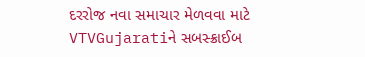દરરોજ નવા સમાચાર મેળવવા માટે VTVGujaratiને સબસ્ક્રાઈબ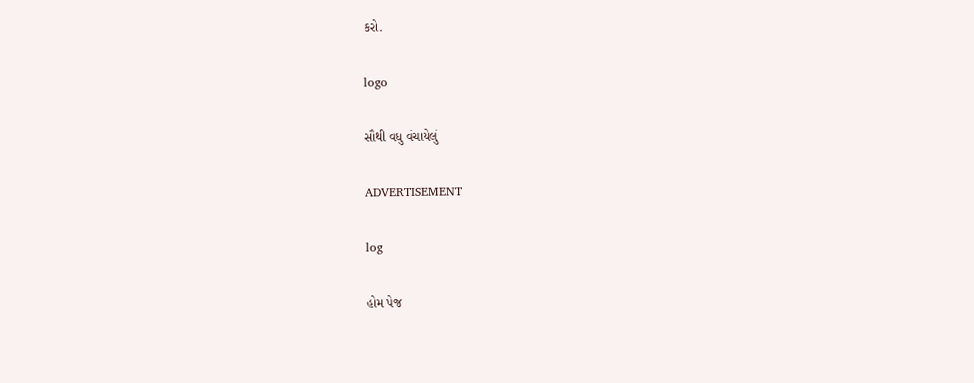કરો.

logo

સૌથી વધુ વંચાયેલું

ADVERTISEMENT

log

હોમ પેજ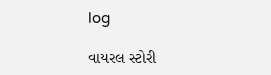log

વાયરલ સ્ટોરી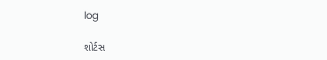log

શોર્ટસ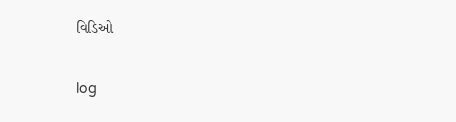વિડિઓ

log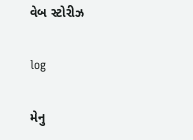વેબ સ્ટોરીઝ

log

મેનુ